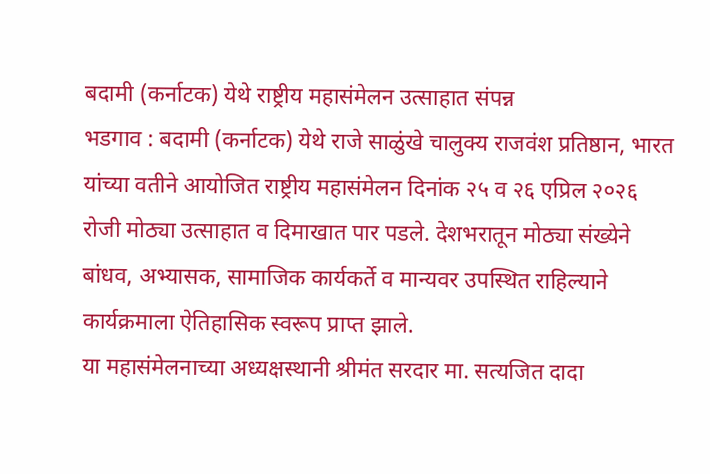बदामी (कर्नाटक) येथे राष्ट्रीय महासंमेलन उत्साहात संपन्न
भडगाव : बदामी (कर्नाटक) येथे राजे साळुंखे चालुक्य राजवंश प्रतिष्ठान, भारत यांच्या वतीने आयोजित राष्ट्रीय महासंमेलन दिनांक २५ व २६ एप्रिल २०२६ रोजी मोठ्या उत्साहात व दिमाखात पार पडले. देशभरातून मोठ्या संख्येने बांधव, अभ्यासक, सामाजिक कार्यकर्ते व मान्यवर उपस्थित राहिल्याने कार्यक्रमाला ऐतिहासिक स्वरूप प्राप्त झाले.
या महासंमेलनाच्या अध्यक्षस्थानी श्रीमंत सरदार मा. सत्यजित दादा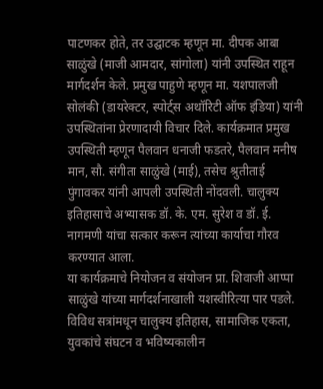पाटणकर होते, तर उद्घाटक म्हणून मा. दीपक आबा साळुंखे (माजी आमदार, सांगोला) यांनी उपस्थित राहून मार्गदर्शन केले. प्रमुख पाहुणे म्हणून मा. यशपालजी सोलंकी (डायरेक्टर, स्पोर्ट्स अथॉरिटी ऑफ इंडिया) यांनी उपस्थितांना प्रेरणादायी विचार दिले. कार्यक्रमात प्रमुख उपस्थिती म्हणून पैलवान धनाजी फडतरे, पैलवान मनीष मान, सौ. संगीता साळुंखे (माई), तसेच श्रुतीताई पुंगावकर यांनी आपली उपस्थिती नोंदवली. चालुक्य इतिहासाचे अभ्यासक डॉ. के. एम. सुरेश व डॉ. ई. नागमणी यांचा सत्कार करून त्यांच्या कार्याचा गौरव करण्यात आला.
या कार्यक्रमाचे नियोजन व संयोजन प्रा. शिवाजी आप्पा साळुंखे यांच्या मार्गदर्शनाखाली यशस्वीरित्या पार पडले. विविध सत्रांमधून चालुक्य इतिहास, सामाजिक एकता, युवकांचे संघटन व भविष्यकालीन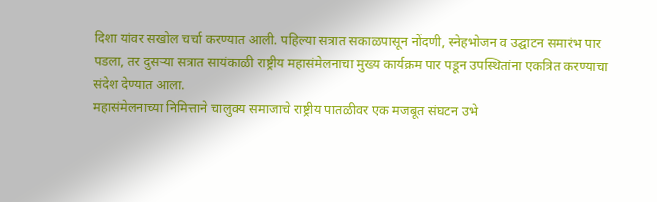दिशा यांवर सखोल चर्चा करण्यात आली. पहिल्या सत्रात सकाळपासून नोंदणी, स्नेहभोजन व उद्घाटन समारंभ पार पडला, तर दुसऱ्या सत्रात सायंकाळी राष्ट्रीय महासंमेलनाचा मुख्य कार्यक्रम पार पडून उपस्थितांना एकत्रित करण्याचा संदेश देण्यात आला.
महासंमेलनाच्या निमित्ताने चालुक्य समाजाचे राष्ट्रीय पातळीवर एक मजबूत संघटन उभे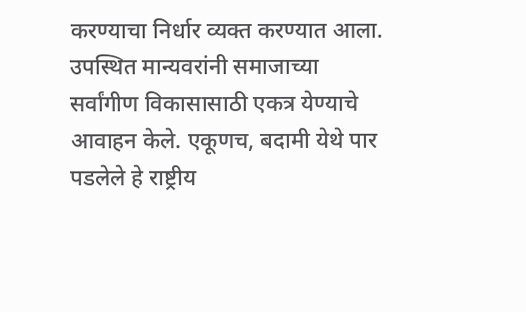करण्याचा निर्धार व्यक्त करण्यात आला. उपस्थित मान्यवरांनी समाजाच्या सर्वांगीण विकासासाठी एकत्र येण्याचे आवाहन केले. एकूणच, बदामी येथे पार पडलेले हे राष्ट्रीय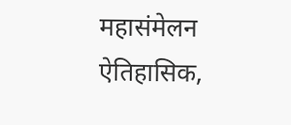महासंमेलन ऐतिहासिक,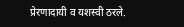प्रेरणादायी व यशस्वी ठरले.